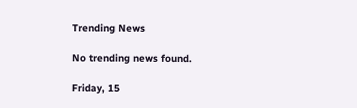Trending News

No trending news found.

Friday, 15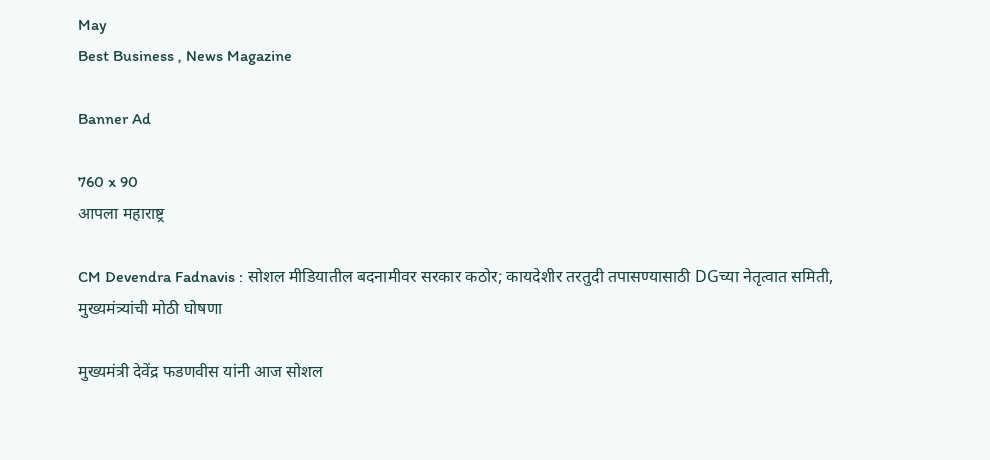May
Best Business , News Magazine

Banner Ad

760 x 90
आपला महाराष्ट्र

CM Devendra Fadnavis : सोशल मीडियातील बदनामीवर सरकार कठोर; कायदेशीर तरतुदी तपासण्यासाठी DGच्या नेतृत्वात समिती, मुख्यमंत्र्यांची मोठी घोषणा

मुख्यमंत्री देवेंद्र फडणवीस यांनी आज सोशल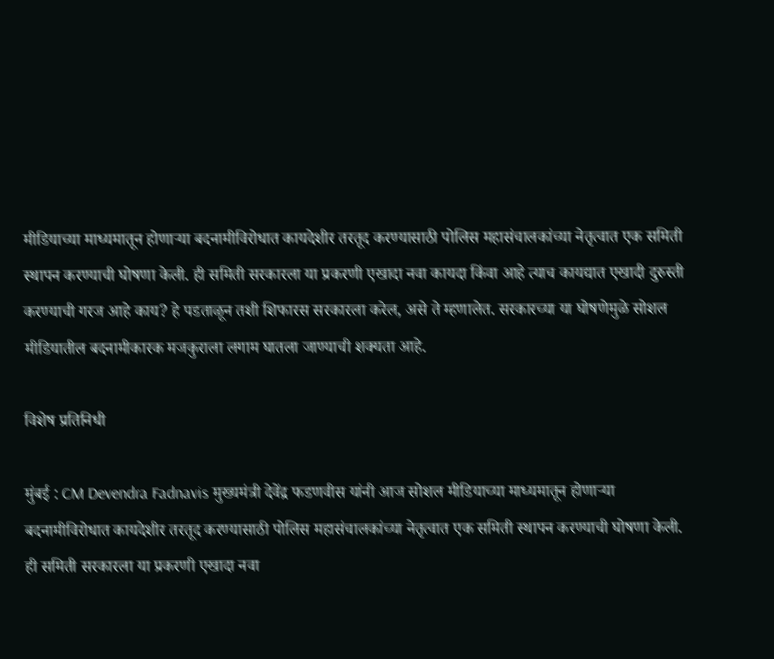मीडियाच्या माध्यमातून होणाऱ्या बदनामीविरोधात कायदेशीर तरतूद करण्यासाठी पोलिस महासंचालकांच्या नेतृत्वात एक समिती स्थापन करण्याची घोषणा केली. ही समिती सरकारला या प्रकरणी एखादा नवा कायदा किंवा आहे त्याच कायद्यात एखादी दुरुस्ती करण्याची गरज आहे काय? हे पडताळून तशी शिफारस सरकारला करेल, असे ते म्हणालेत. सरकारच्या या घोषणेमुळे सोशल मीडियातील बदनामीकारक मजकुराला लगाम घातला जाण्याची शक्यता आहे.

विशेष प्रतिनिधी

मुंबई : CM Devendra Fadnavis मुख्यमंत्री देवेंद्र फडणवीस यांनी आज सोशल मीडियाच्या माध्यमातून होणाऱ्या बदनामीविरोधात कायदेशीर तरतूद करण्यासाठी पोलिस महासंचालकांच्या नेतृत्वात एक समिती स्थापन करण्याची घोषणा केली. ही समिती सरकारला या प्रकरणी एखादा नवा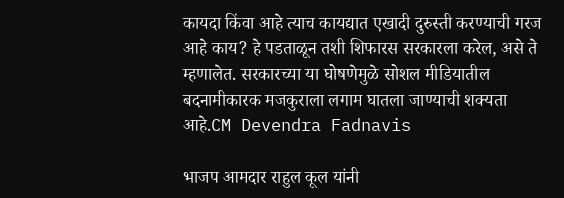कायदा किंवा आहे त्याच कायद्यात एखादी दुरुस्ती करण्याची गरज आहे काय? हे पडताळून तशी शिफारस सरकारला करेल, असे ते म्हणालेत. सरकारच्या या घोषणेमुळे सोशल मीडियातील बदनामीकारक मजकुराला लगाम घातला जाण्याची शक्यता आहे.CM Devendra Fadnavis

भाजप आमदार राहुल कूल यांनी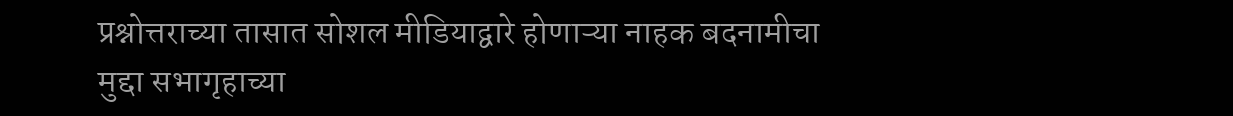प्रश्नोत्तराच्या तासात सोशल मीडियाद्वारे होणाऱ्या नाहक बदनामीचा मुद्दा सभागृहाच्या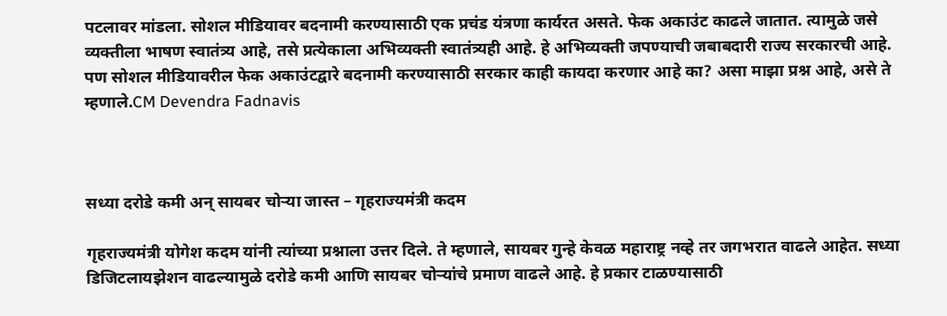पटलावर मांडला. सोशल मीडियावर बदनामी करण्यासाठी एक प्रचंड यंत्रणा कार्यरत असते. फेक अकाउंट काढले जातात. त्यामुळे जसे व्यक्तीला भाषण स्वातंत्र्य आहे, तसे प्रत्येकाला अभिव्यक्ती स्वातंत्र्यही आहे. हे अभिव्यक्ती जपण्याची जबाबदारी राज्य सरकारची आहे. पण सोशल मीडियावरील फेक अकाउंटद्वारे बदनामी करण्यासाठी सरकार काही कायदा करणार आहे का? असा माझा प्रश्न आहे, असे ते म्हणाले.CM Devendra Fadnavis



सध्या दरोडे कमी अन् सायबर चोऱ्या जास्त – गृहराज्यमंत्री कदम

गृहराज्यमंत्री योगेश कदम यांनी त्यांच्या प्रश्नाला उत्तर दिले. ते म्हणाले, सायबर गुन्हे केवळ महाराष्ट्र नव्हे तर जगभरात वाढले आहेत. सध्या डिजिटलायझेशन वाढल्यामुळे दरोडे कमी आणि सायबर चोऱ्यांचे प्रमाण वाढले आहे. हे प्रकार टाळण्यासाठी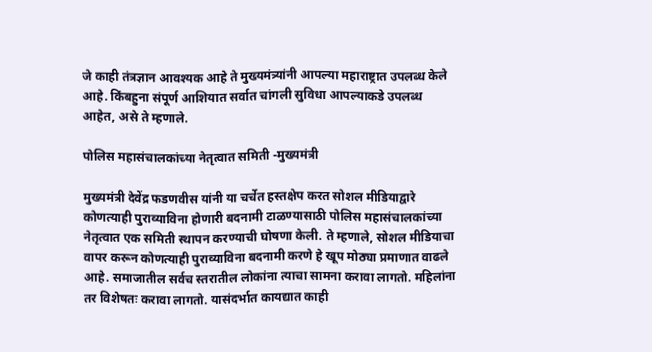जे काही तंत्रज्ञान आवश्यक आहे ते मुख्यमंत्र्यांनी आपल्या महाराष्ट्रात उपलब्ध केले आहे. किंबहुना संपूर्ण आशियात सर्वात चांगली सुविधा आपल्याकडे उपलब्ध आहेत, असे ते म्हणाले.

पोलिस महासंचालकांच्या नेतृत्वात समिती -मुख्यमंत्री

मुख्यमंत्री देवेंद्र फडणवीस यांनी या चर्चेत हस्तक्षेप करत सोशल मीडियाद्वारे कोणत्याही पुराव्याविना होणारी बदनामी टाळण्यासाठी पोलिस महासंचालकांच्या नेतृत्वात एक समिती स्थापन करण्याची घोषणा केली. ते म्हणाले, सोशल मीडियाचा वापर करून कोणत्याही पुराव्याविना बदनामी करणे हे खूप मोठ्या प्रमाणात वाढले आहे. समाजातील सर्वच स्तरातील लोकांना त्याचा सामना करावा लागतो. महिलांना तर विशेषतः करावा लागतो. यासंदर्भात कायद्यात काही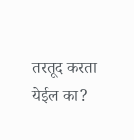तरतूद करता येईल का?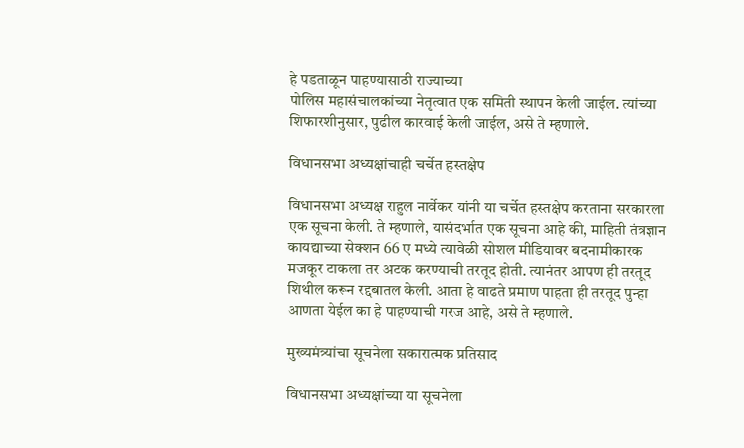हे पडताळून पाहण्यासाठी राज्याच्या
पोलिस महासंचालकांच्या नेतृत्वात एक समिती स्थापन केली जाईल. त्यांच्या शिफारशीनुसार, पुढील कारवाई केली जाईल, असे ते म्हणाले.

विधानसभा अध्यक्षांचाही चर्चेत हस्तक्षेप

विधानसभा अध्यक्ष राहुल नार्वेकर यांनी या चर्चेत हस्तक्षेप करताना सरकारला एक सूचना केली. ते म्हणाले, यासंदर्भात एक सूचना आहे की, माहिती तंत्रज्ञान कायद्याच्या सेक्शन 66 ए मध्ये त्यावेळी सोशल मीडियावर बदनामीकारक मजकूर टाकला तर अटक करण्याची तरतूद होती. त्यानंतर आपण ही तरतूद शिथील करून रद्दबातल केली. आता हे वाढते प्रमाण पाहता ही तरतूद पुन्हा आणता येईल का हे पाहण्याची गरज आहे, असे ते म्हणाले.

मुख्यमंत्र्यांचा सूचनेला सकारात्मक प्रतिसाद

विधानसभा अध्यक्षांच्या या सूचनेला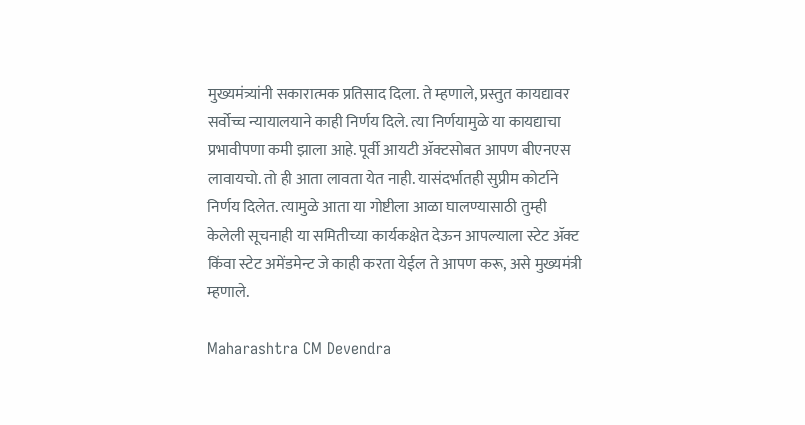मुख्यमंत्र्यांनी सकारात्मक प्रतिसाद दिला. ते म्हणाले, प्रस्तुत कायद्यावर सर्वोच्च न्यायालयाने काही निर्णय दिले. त्या निर्णयामुळे या कायद्याचा प्रभावीपणा कमी झाला आहे. पूर्वी आयटी ॲक्टसोबत आपण बीएनएस लावायचो. तो ही आता लावता येत नाही. यासंदर्भातही सुप्रीम कोर्टाने निर्णय दिलेत. त्यामुळे आता या गोष्टीला आळा घालण्यासाठी तुम्ही केलेली सूचनाही या समितीच्या कार्यकक्षेत देऊन आपल्याला स्टेट ॲक्ट किंवा स्टेट अमेंडमेन्ट जे काही करता येईल ते आपण करू, असे मुख्यमंत्री म्हणाले.

Maharashtra CM Devendra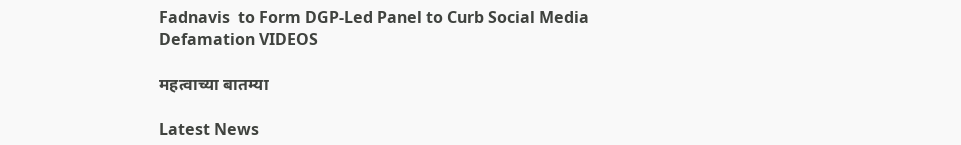Fadnavis  to Form DGP-Led Panel to Curb Social Media Defamation VIDEOS

महत्वाच्या बातम्या

Latest News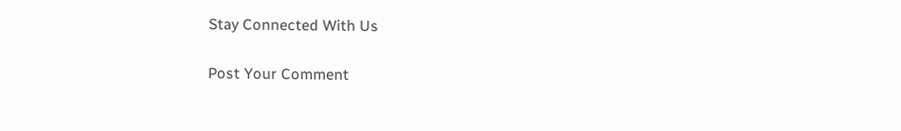Stay Connected With Us

Post Your Comment